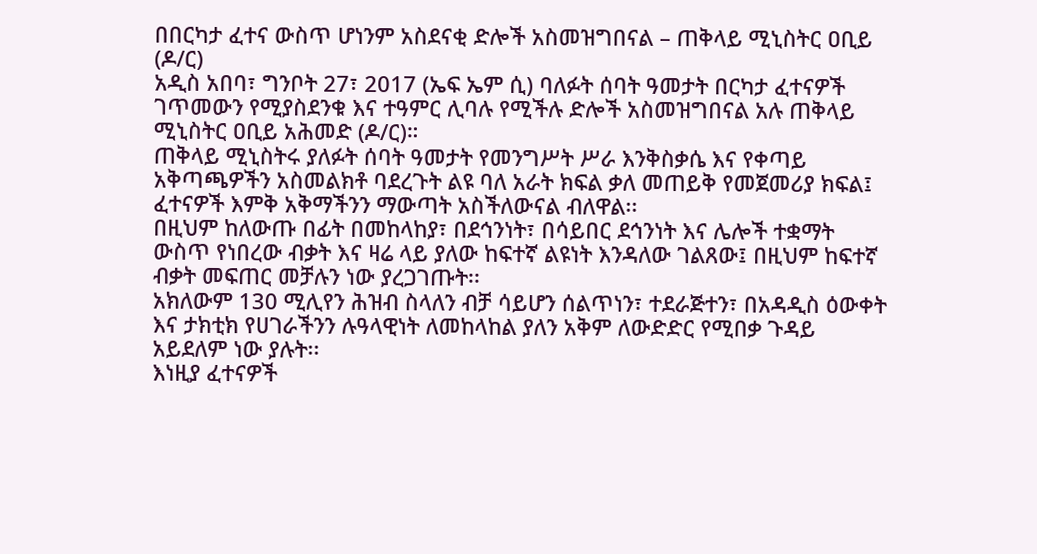በበርካታ ፈተና ውስጥ ሆነንም አስደናቂ ድሎች አስመዝግበናል – ጠቅላይ ሚኒስትር ዐቢይ (ዶ/ር)
አዲስ አበባ፣ ግንቦት 27፣ 2017 (ኤፍ ኤም ሲ) ባለፉት ሰባት ዓመታት በርካታ ፈተናዎች ገጥመውን የሚያስደንቁ እና ተዓምር ሊባሉ የሚችሉ ድሎች አስመዝግበናል አሉ ጠቅላይ ሚኒስትር ዐቢይ አሕመድ (ዶ/ር)።
ጠቅላይ ሚኒስትሩ ያለፉት ሰባት ዓመታት የመንግሥት ሥራ እንቅስቃሴ እና የቀጣይ አቅጣጫዎችን አስመልክቶ ባደረጉት ልዩ ባለ አራት ክፍል ቃለ መጠይቅ የመጀመሪያ ክፍል፤ ፈተናዎች እምቅ አቅማችንን ማውጣት አስችለውናል ብለዋል፡፡
በዚህም ከለውጡ በፊት በመከላከያ፣ በደኅንነት፣ በሳይበር ደኅንነት እና ሌሎች ተቋማት ውስጥ የነበረው ብቃት እና ዛሬ ላይ ያለው ከፍተኛ ልዩነት እንዳለው ገልጸው፤ በዚህም ከፍተኛ ብቃት መፍጠር መቻሉን ነው ያረጋገጡት፡፡
አክለውም 130 ሚሊየን ሕዝብ ስላለን ብቻ ሳይሆን ሰልጥነን፣ ተደራጅተን፣ በአዳዲስ ዕውቀት እና ታክቲክ የሀገራችንን ሉዓላዊነት ለመከላከል ያለን አቅም ለውድድር የሚበቃ ጉዳይ አይደለም ነው ያሉት፡፡
እነዚያ ፈተናዎች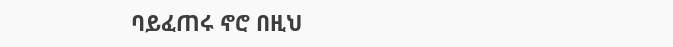ባይፈጠሩ ኖሮ በዚህ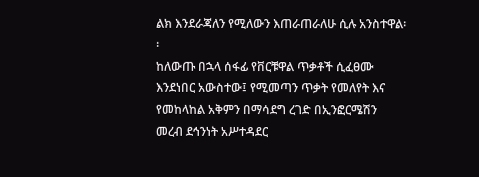ልክ እንደራጃለን የሚለውን እጠራጠራለሁ ሲሉ አንስተዋል፡፡
ከለውጡ በኋላ ሰፋፊ የቨርቹዋል ጥቃቶች ሲፈፀሙ እንደነበር አውስተው፤ የሚመጣን ጥቃት የመለየት እና የመከላከል አቅምን በማሳደግ ረገድ በኢንፎርሜሽን መረብ ደኅንነት አሥተዳደር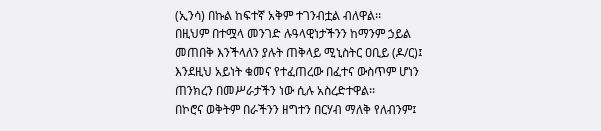(ኢንሳ) በኩል ከፍተኛ አቅም ተገንብቷል ብለዋል፡፡
በዚህም በተሟላ መንገድ ሉዓላዊነታችንን ከማንም ኃይል መጠበቅ እንችላለን ያሉት ጠቅላይ ሚኒስትር ዐቢይ (ዶ/ር)፤ እንደዚህ አይነት ቁመና የተፈጠረው በፈተና ውስጥም ሆነን ጠንክረን በመሥራታችን ነው ሲሉ አስረድተዋል፡፡
በኮሮና ወቅትም በራችንን ዘግተን በርሃብ ማለቅ የለብንም፤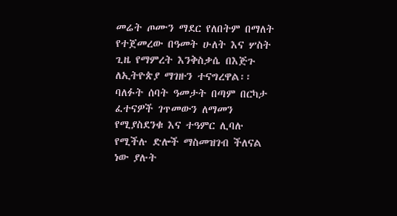መሬት ጦሙን ማደር የለበትም በማለት የተጀመረው በዓመት ሁለት እና ሦስት ጊዜ የማምረት እንቅስቃሴ በእጅጉ ለኢትዮጵያ ማገዙን ተናግረዋል፡፡
ባለፉት ሰባት ዓመታት በጣም በርካታ ፈተናዎች ገጥመውን ለማመን የሚያስደንቁ እና ተዓምር ሊባሉ የሚችሉ ድሎች ማስመዝገብ ችለናል ነው ያሉት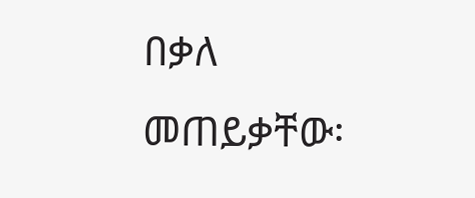በቃለ መጠይቃቸው፡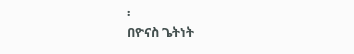፡
በዮናስ ጌትነት